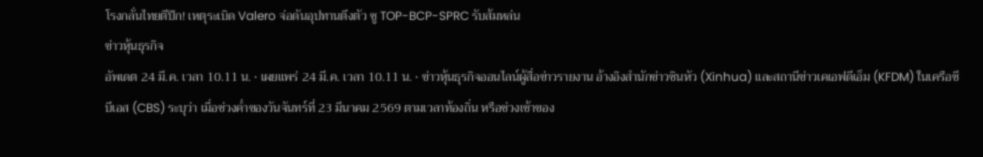โรงกลั่นไทยตีปีก! เหตุระเบิด Valero จ่อดันอุปทานตึงตัว ชู TOP-BCP-SPRC รับส้มหล่น
ข่าวหุ้นธุรกิจ
อัพเดต 24 มี.ค. เวลา 10.11 น. • เผยแพร่ 24 มี.ค. เวลา 10.11 น. • ข่าวหุ้นธุรกิจออนไลน์ผู้สื่อข่าวรายงาน อ้างอิงสำนักข่าวซินหัว (Xinhua) และสถานีข่าวเคเอฟดีเอ็ม (KFDM) ในเครือซีบีเอส (CBS) ระบุว่า เมื่อช่วงค่ำของวันจันทร์ที่ 23 มีนาคม 2569 ตามเวลาท้องถิ่น หรือช่วงเช้าของ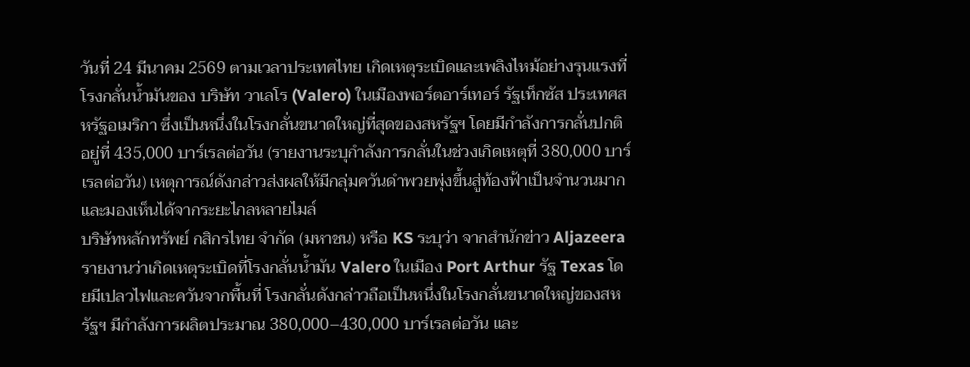วันที่ 24 มีนาคม 2569 ตามเวลาประเทศไทย เกิดเหตุระเบิดและเพลิงไหม้อย่างรุนแรงที่โรงกลั่นน้ำมันของ บริษัท วาเลโร (Valero) ในเมืองพอร์ตอาร์เทอร์ รัฐเท็กซัส ประเทศสหรัฐอเมริกา ซึ่งเป็นหนึ่งในโรงกลั่นขนาดใหญ่ที่สุดของสหรัฐฯ โดยมีกำลังการกลั่นปกติอยู่ที่ 435,000 บาร์เรลต่อวัน (รายงานระบุกำลังการกลั่นในช่วงเกิดเหตุที่ 380,000 บาร์เรลต่อวัน) เหตุการณ์ดังกล่าวส่งผลให้มีกลุ่มควันดำพวยพุ่งขึ้นสู่ท้องฟ้าเป็นจำนวนมากและมองเห็นได้จากระยะไกลหลายไมล์
บริษัทหลักทรัพย์ กสิกรไทย จำกัด (มหาชน) หรือ KS ระบุว่า จากสำนักข่าว Aljazeera รายงานว่าเกิดเหตุระเบิดที่โรงกลั่นน้ำมัน Valero ในเมือง Port Arthur รัฐ Texas โดยมีเปลวไฟและควันจากพื้นที่ โรงกลั่นดังกล่าวถือเป็นหนึ่งในโรงกลั่นขนาดใหญ่ของสหรัฐฯ มีกำลังการผลิตประมาณ 380,000–430,000 บาร์เรลต่อวัน และ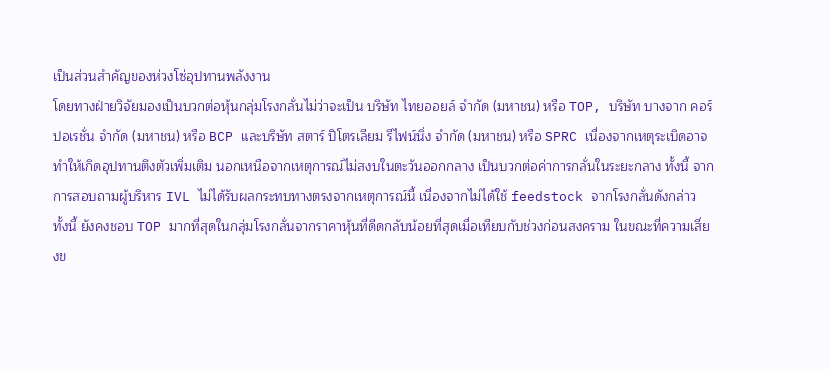เป็นส่วนสำคัญของห่วงโซ่อุปทานพลังงาน
โดยทางฝ่ายวิจัยมองเป็นบวกต่อหุ้นกลุ่มโรงกลั่นไม่ว่าจะเป็น บริษัท ไทยออยล์ จำกัด (มหาชน) หรือ TOP, บริษัท บางจาก คอร์ปอเรชั่น จำกัด (มหาชน) หรือ BCP และบริษัท สตาร์ ปิโตรเลียม รีไฟน์นิ่ง จำกัด (มหาชน) หรือ SPRC เนื่องจากเหตุระเบิดอาจทำให้เกิดอุปทานตึงตัวเพิ่มเติม นอกเหนือจากเหตุการณ์ไม่สงบในตะวันออกกลาง เป็นบวกต่อค่าการกลั่นในระยะกลาง ทั้งนี้ จากการสอบถามผู้บริหาร IVL ไม่ได้รับผลกระทบทางตรงจากเหตุการณ์นี้ เนื่องจากไม่ได้ใช้ feedstock จากโรงกลั่นดังกล่าว
ทั้งนี้ ยังคงชอบ TOP มากที่สุดในกลุ่มโรงกลั่นจากราคาหุ้นที่ดีดกลับน้อยที่สุดเมื่อเทียบกับช่วงก่อนสงคราม ในขณะที่ความเสี่ยงข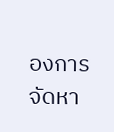องการจัดหา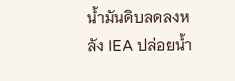น้ำมันดิบลดลงหลัง IEA ปล่อยน้ำ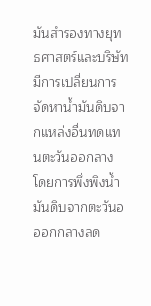มันสำรองทางยุทธศาสตร์และบริษัทมีการเปลี่ยนการจัดหาน้ำมันดิบจากแหล่งอื่นทดแทนตะวันออกลาง โดยการพึ่งพิงน้ำมันดิบจากตะวันอออกกลางลด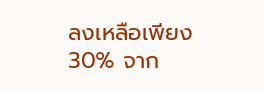ลงเหลือเพียง 30% จาก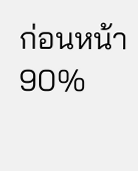ก่อนหน้า 90%